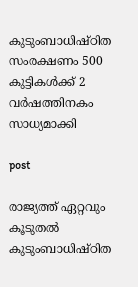കുടുംബാധിഷ്ഠിത സംരക്ഷണം 500 കുട്ടികൾക്ക് 2 വർഷത്തിനകം സാധ്യമാക്കി

post

രാജ്യത്ത് ഏറ്റവും കൂടുതൽ കുടുംബാധിഷ്ഠിത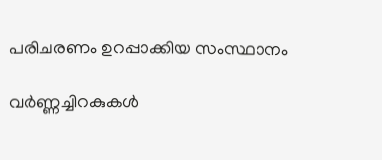പരിചരണം ഉറപ്പാക്കിയ സംസ്ഥാനം

വർണ്ണച്ചിറകുകൾ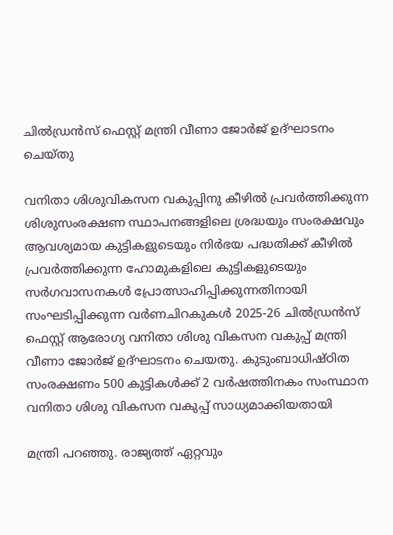ചിൽഡ്രൻസ് ഫെസ്റ്റ് മന്ത്രി വീണാ ജോർജ് ഉദ്ഘാടനം ചെയ്തു

വനിതാ ശിശുവികസന വകുപ്പിനു കീഴിൽ പ്രവർത്തിക്കുന്ന ശിശുസംരക്ഷണ സ്ഥാപനങ്ങളിലെ ശ്രദ്ധയും സംരക്ഷവും ആവശ്യമായ കുട്ടികളുടെയും നിർഭയ പദ്ധതിക്ക് കീഴിൽ പ്രവർത്തിക്കുന്ന ഹോമുകളിലെ കുട്ടികളുടെയും സർഗവാസനകൾ പ്രോത്സാഹിപ്പിക്കുന്നതിനായി സംഘടിപ്പിക്കുന്ന വർണചിറകുകൾ 2025-26 ചിൽഡ്രൻസ് ഫെസ്റ്റ് ആരോഗ്യ വനിതാ ശിശു വികസന വകുപ്പ് മന്ത്രി വീണാ ജോർജ് ഉദ്ഘാടനം ചെയതു. കുടുംബാധിഷ്ഠിത സംരക്ഷണം 500 കുട്ടികൾക്ക് 2 വർഷത്തിനകം സംസ്ഥാന വനിതാ ശിശു വികസന വകുപ്പ് സാധ്യമാക്കിയതായി

മന്ത്രി പറഞ്ഞു. രാജ്യത്ത് ഏറ്റവും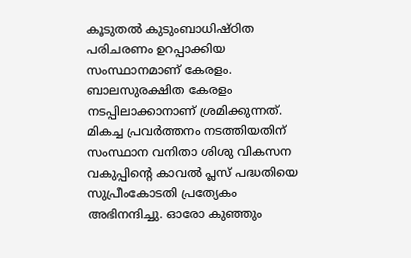കൂടുതൽ കുടുംബാധിഷ്ഠിത പരിചരണം ഉറപ്പാക്കിയ സംസ്ഥാനമാണ് കേരളം. ബാലസുരക്ഷിത കേരളം നടപ്പിലാക്കാനാണ് ശ്രമിക്കുന്നത്. മികച്ച പ്രവർത്തനം നടത്തിയതിന് സംസ്ഥാന വനിതാ ശിശു വികസന വകുപ്പിന്റെ കാവൽ പ്ലസ് പദ്ധതിയെ സുപ്രീംകോടതി പ്രത്യേകം അഭിനന്ദിച്ചു. ഓരോ കുഞ്ഞും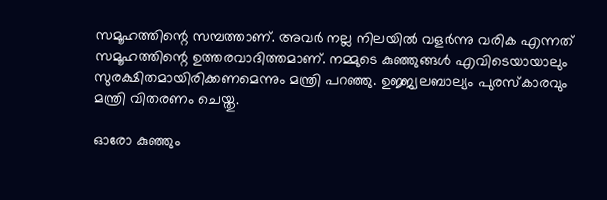സമൂഹത്തിന്റെ സമ്പത്താണ്. അവർ നല്ല നിലയിൽ വളർന്നു വരിക എന്നത് സമൂഹത്തിന്റെ ഉത്തരവാദിത്തമാണ്. നമ്മുടെ കുഞ്ഞുങ്ങൾ എവിടെയായാലും സുരക്ഷിതമായിരിക്കണമെന്നും മന്ത്രി പറഞ്ഞു. ഉജ്ജ്വലബാല്യം പുരസ്‌കാരവും മന്ത്രി വിതരണം ചെയ്തു.

ഓരോ കുഞ്ഞും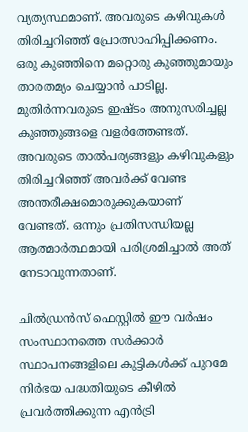വ്യത്യസ്ഥമാണ്. അവരുടെ കഴിവുകൾ തിരിച്ചറിഞ്ഞ് പ്രോത്സാഹിപ്പിക്കണം. ഒരു കുഞ്ഞിനെ മറ്റൊരു കുഞ്ഞുമായും താരതമ്യം ചെയ്യാൻ പാടില്ല. മുതിർന്നവരുടെ ഇഷ്ടം അനുസരിച്ചല്ല കുഞ്ഞുങ്ങളെ വളർത്തേണ്ടത്. അവരുടെ താൽപര്യങ്ങളും കഴിവുകളും തിരിച്ചറിഞ്ഞ് അവർക്ക് വേണ്ട അന്തരീക്ഷമൊരുക്കുകയാണ് വേണ്ടത്. ഒന്നും പ്രതിസന്ധിയല്ല ആത്മാർത്ഥമായി പരിശ്രമിച്ചാൽ അത് നേടാവുന്നതാണ്.

ചിൽഡ്രൻസ് ഫെസ്റ്റിൽ ഈ വർഷം സംസ്ഥാനത്തെ സർക്കാർ സ്ഥാപനങ്ങളിലെ കുട്ടികൾക്ക് പുറമേ നിർഭയ പദ്ധതിയുടെ കീഴിൽ പ്രവർത്തിക്കുന്ന എൻട്രി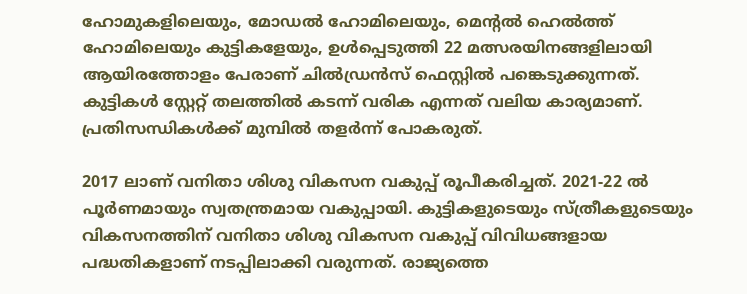ഹോമുകളിലെയും, മോഡൽ ഹോമിലെയും, മെന്റൽ ഹെൽത്ത് ഹോമിലെയും കുട്ടികളേയും, ഉൾപ്പെടുത്തി 22 മത്സരയിനങ്ങളിലായി ആയിരത്തോളം പേരാണ് ചിൽഡ്രൻസ് ഫെസ്റ്റിൽ പങ്കെടുക്കുന്നത്. കുട്ടികൾ സ്റ്റേറ്റ് തലത്തിൽ കടന്ന് വരിക എന്നത് വലിയ കാര്യമാണ്. പ്രതിസന്ധികൾക്ക് മുമ്പിൽ തളർന്ന് പോകരുത്.

2017 ലാണ് വനിതാ ശിശു വികസന വകുപ്പ് രൂപീകരിച്ചത്. 2021-22 ൽ പൂർണമായും സ്വതന്ത്രമായ വകുപ്പായി. കുട്ടികളുടെയും സ്ത്രീകളുടെയും വികസനത്തിന് വനിതാ ശിശു വികസന വകുപ്പ് വിവിധങ്ങളായ പദ്ധതികളാണ് നടപ്പിലാക്കി വരുന്നത്. രാജ്യത്തെ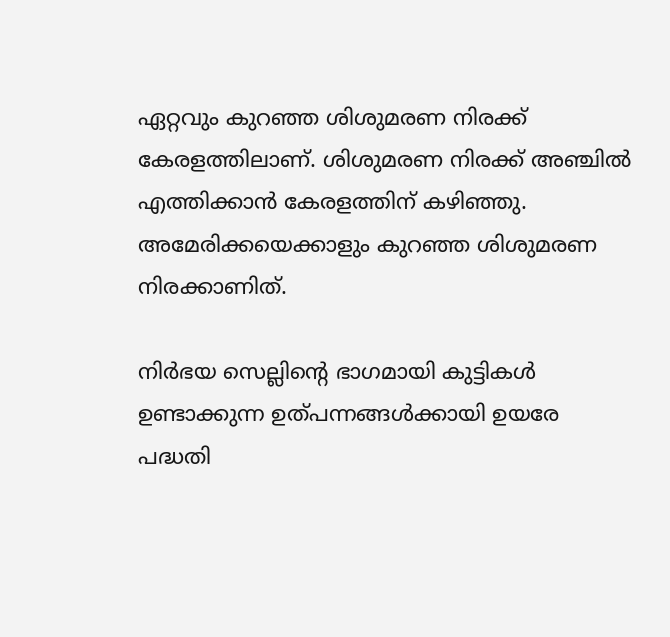ഏറ്റവും കുറഞ്ഞ ശിശുമരണ നിരക്ക് കേരളത്തിലാണ്. ശിശുമരണ നിരക്ക് അഞ്ചിൽ എത്തിക്കാൻ കേരളത്തിന് കഴിഞ്ഞു. അമേരിക്കയെക്കാളും കുറഞ്ഞ ശിശുമരണ നിരക്കാണിത്.

നിർഭയ സെല്ലിന്റെ ഭാഗമായി കുട്ടികൾ ഉണ്ടാക്കുന്ന ഉത്പന്നങ്ങൾക്കായി ഉയരേ പദ്ധതി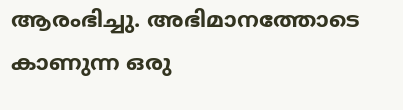ആരംഭിച്ചു. അഭിമാനത്തോടെ കാണുന്ന ഒരു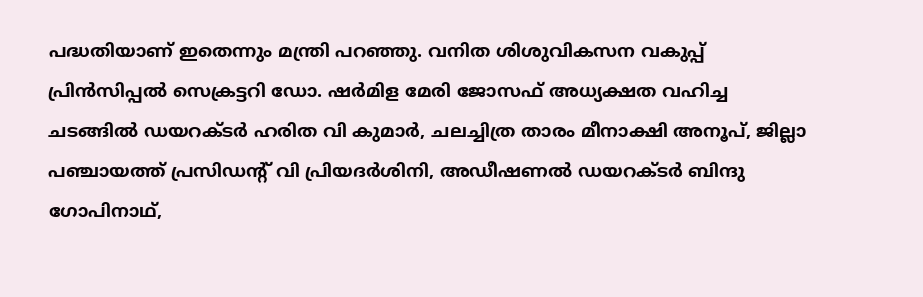പദ്ധതിയാണ് ഇതെന്നും മന്ത്രി പറഞ്ഞു. വനിത ശിശുവികസന വകുപ്പ് പ്രിൻസിപ്പൽ സെക്രട്ടറി ഡോ. ഷർമിള മേരി ജോസഫ് അധ്യക്ഷത വഹിച്ച ചടങ്ങിൽ ഡയറക്ടർ ഹരിത വി കുമാർ, ചലച്ചിത്ര താരം മീനാക്ഷി അനൂപ്, ജില്ലാ പഞ്ചായത്ത് പ്രസിഡന്റ് വി പ്രിയദർശിനി, അഡീഷണൽ ഡയറക്ടർ ബിന്ദു ഗോപിനാഥ്,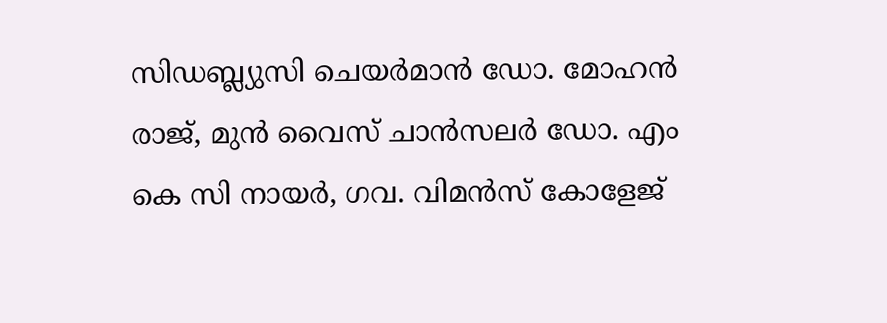സിഡബ്ല്യുസി ചെയർമാൻ ഡോ. മോഹൻ രാജ്, മുൻ വൈസ് ചാൻസലർ ഡോ. എം കെ സി നായർ, ഗവ. വിമൻസ് കോളേജ്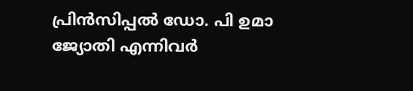പ്രിൻസിപ്പൽ ഡോ. പി ഉമാ ജ്യോതി എന്നിവർ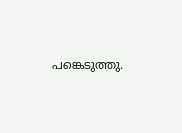പങ്കെടുത്തു.